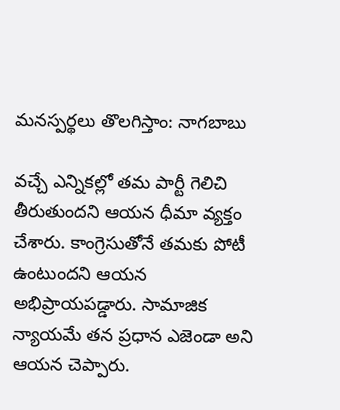మనస్పర్థలు తొలగిస్తాం: నాగబాబు

వచ్చే ఎన్నికల్లో తమ పార్టీ గెలిచి తీరుతుందని ఆయన ధీమా వ్యక్తం చేశారు. కాంగ్రెసుతోనే తమకు పోటీ ఉంటుందని ఆయన అభిప్రాయపడ్డారు. సామాజిక న్యాయమే తన ప్రధాన ఎజెండా అని ఆయన చెప్పారు.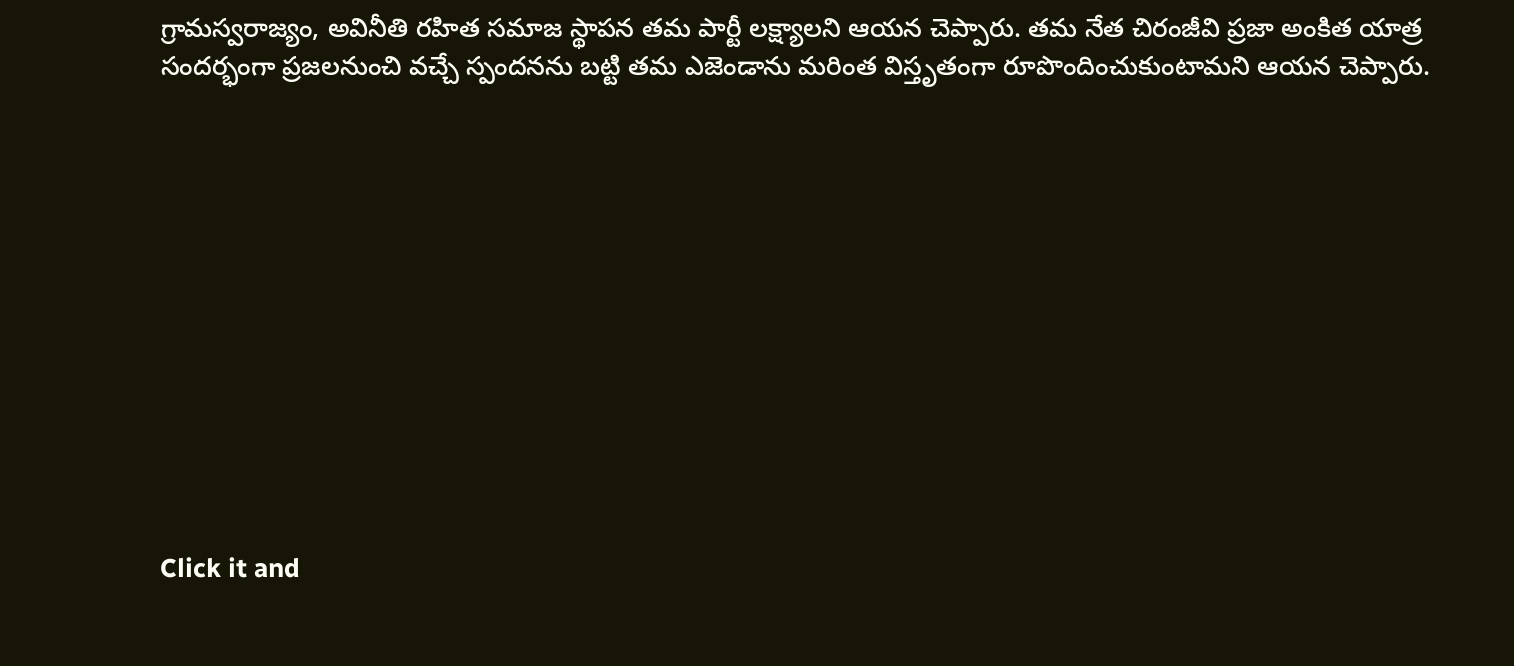గ్రామస్వరాజ్యం, అవినీతి రహిత సమాజ స్థాపన తమ పార్టీ లక్ష్యాలని ఆయన చెప్పారు. తమ నేత చిరంజీవి ప్రజా అంకిత యాత్ర సందర్భంగా ప్రజలనుంచి వచ్చే స్పందనను బట్టి తమ ఎజెండాను మరింత విస్తృతంగా రూపొందించుకుంటామని ఆయన చెప్పారు.












Click it and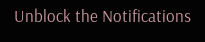Unblock the Notifications